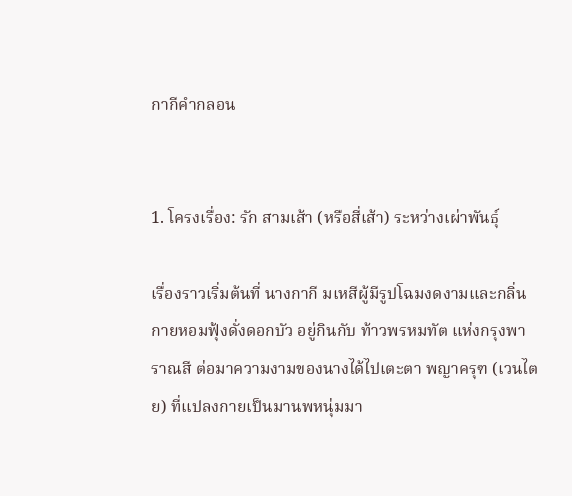กากีคำกลอน


1. โครงเรื่อง: รัก สามเส้า (หรือสี่เส้า) ระหว่างเผ่าพันธุ์

เรื่องราวเริ่มต้นที่ นางกากี มเหสีผู้มีรูปโฉมงดงามและกลิ่นกายหอมฟุ้งดั่งดอกบัว อยู่กินกับ ท้าวพรหมทัต แห่งกรุงพาราณสี ต่อมาความงามของนางได้ไปเตะตา พญาครุฑ (เวนไตย) ที่แปลงกายเป็นมานพหนุ่มมา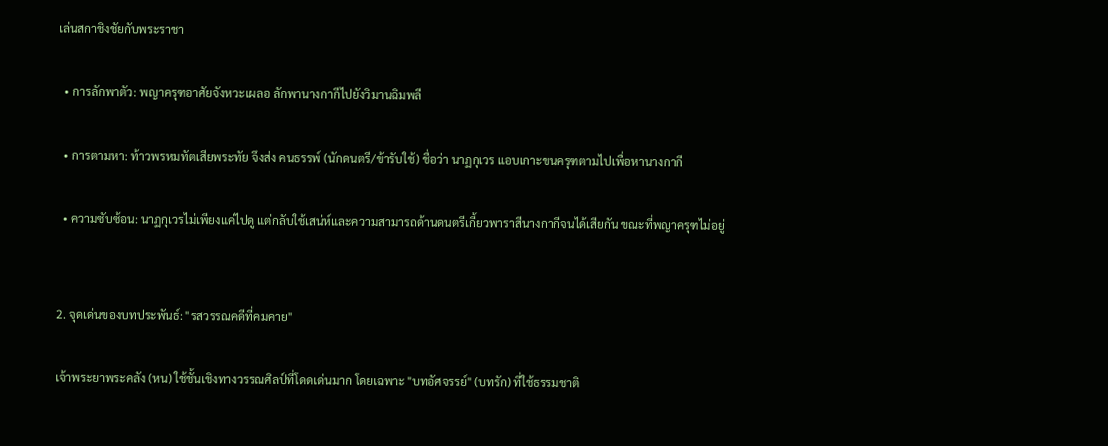เล่นสกาชิงชัยกับพระราชา

  • การลักพาตัว: พญาครุฑอาศัยจังหวะเผลอ ลักพานางกากีไปยังวิมานฉิมพลี

  • การตามหา: ท้าวพรหมทัตเสียพระทัย จึงส่ง คนธรรพ์ (นักดนตรี/ข้ารับใช้) ชื่อว่า นาฏกุเวร แอบเกาะขนครุฑตามไปเพื่อหานางกากี

  • ความซับซ้อน: นาฏกุเวรไม่เพียงแค่ไปดู แต่กลับใช้เสน่ห์และความสามารถด้านดนตรีเกี้ยวพาราสีนางกากีจนได้เสียกัน ขณะที่พญาครุฑไม่อยู่


2. จุดเด่นของบทประพันธ์: "รสวรรณคดีที่คมคาย"

เจ้าพระยาพระคลัง (หน) ใช้ชั้นเชิงทางวรรณศิลป์ที่โดดเด่นมาก โดยเฉพาะ "บทอัศจรรย์" (บทรัก) ที่ใช้ธรรมชาติ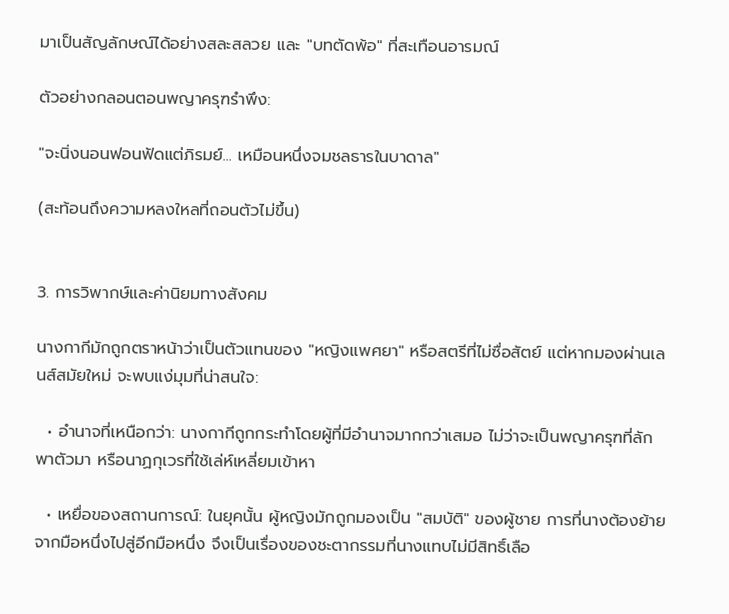มาเป็นสัญลักษณ์ได้อย่างสละสลวย และ "บทตัดพ้อ" ที่สะเทือนอารมณ์

ตัวอย่างกลอนตอนพญาครุฑรำพึง:

"จะนิ่งนอนฟอนฟัดแต่ภิรมย์... เหมือนหนึ่งจมชลธารในบาดาล"

(สะท้อนถึงความหลงใหลที่ถอนตัวไม่ขึ้น)


3. การวิพากษ์และค่านิยมทางสังคม

นางกากีมักถูกตราหน้าว่าเป็นตัวแทนของ "หญิงแพศยา" หรือสตรีที่ไม่ซื่อสัตย์ แต่หากมองผ่านเลนส์สมัยใหม่ จะพบแง่มุมที่น่าสนใจ:

  • อำนาจที่เหนือกว่า: นางกากีถูกกระทำโดยผู้ที่มีอำนาจมากกว่าเสมอ ไม่ว่าจะเป็นพญาครุฑที่ลักพาตัวมา หรือนาฏกุเวรที่ใช้เล่ห์เหลี่ยมเข้าหา

  • เหยื่อของสถานการณ์: ในยุคนั้น ผู้หญิงมักถูกมองเป็น "สมบัติ" ของผู้ชาย การที่นางต้องย้ายจากมือหนึ่งไปสู่อีกมือหนึ่ง จึงเป็นเรื่องของชะตากรรมที่นางแทบไม่มีสิทธิ์เลือ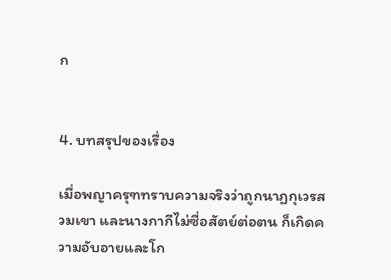ก


4. บทสรุปของเรื่อง

เมื่อพญาครุฑทราบความจริงว่าถูกนาฏกุเวรสวมเขา และนางกากีไม่ซื่อสัตย์ต่อตน ก็เกิดความอับอายและโก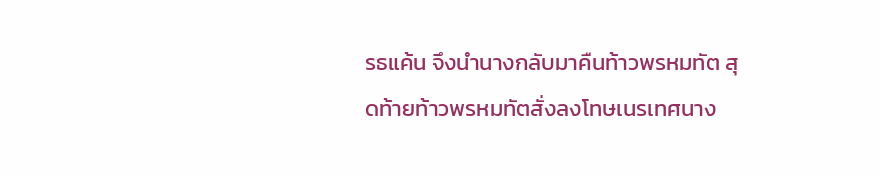รธแค้น จึงนำนางกลับมาคืนท้าวพรหมทัต สุดท้ายท้าวพรหมทัตสั่งลงโทษเนรเทศนาง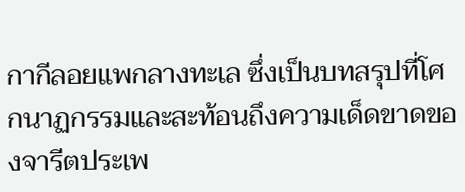กากีลอยแพกลางทะเล ซึ่งเป็นบทสรุปที่โศกนาฏกรรมและสะท้อนถึงความเด็ดขาดของจารีตประเพ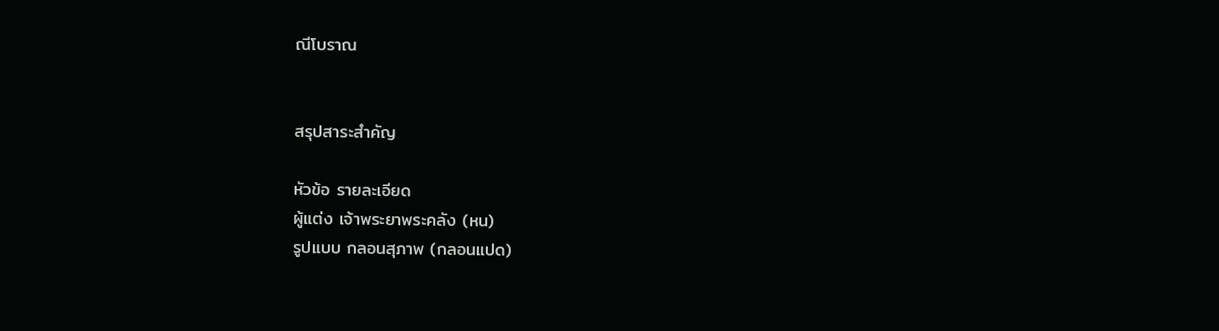ณีโบราณ


สรุปสาระสำคัญ

หัวข้อ รายละเอียด
ผู้แต่ง เจ้าพระยาพระคลัง (หน)
รูปแบบ กลอนสุภาพ (กลอนแปด)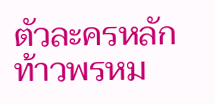ตัวละครหลัก ท้าวพรหม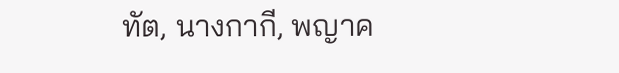ทัต, นางกากี, พญาค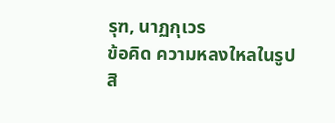รุฑ, นาฏกุเวร
ข้อคิด ความหลงใหลในรูปสิ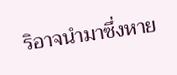ริอาจนำมาซึ่งหาย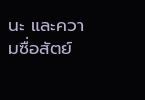นะ และความซื่อสัตย์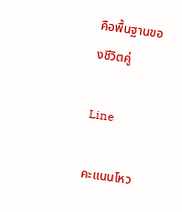คือพื้นฐานของชีวิตคู่

Line

คะแนนโหว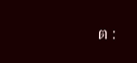ต :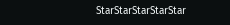StarStarStarStarStar